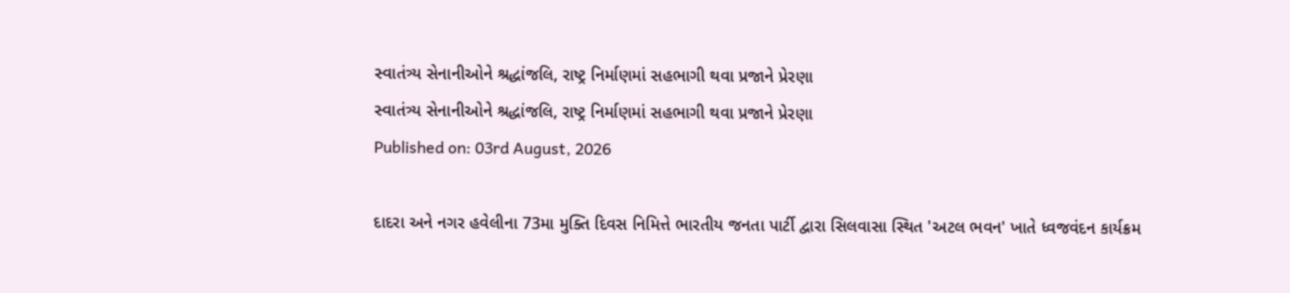સ્વાતંત્ર્ય સેનાનીઓને શ્રદ્ધાંજલિ, રાષ્ટ્ર નિર્માણમાં સહભાગી થવા પ્રજાને પ્રેરણા
સ્વાતંત્ર્ય સેનાનીઓને શ્રદ્ધાંજલિ, રાષ્ટ્ર નિર્માણમાં સહભાગી થવા પ્રજાને પ્રેરણા
Published on: 03rd August, 2026

દાદરા અને નગર હવેલીના 73મા મુક્તિ દિવસ નિમિત્તે ભારતીય જનતા પાર્ટી દ્વારા સિલવાસા સ્થિત 'અટલ ભવન' ખાતે ધ્વજવંદન કાર્યક્રમ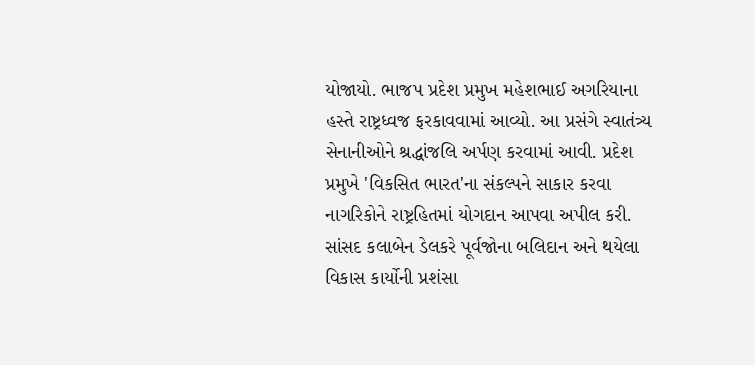યોજાયો. ભાજપ પ્રદેશ પ્રમુખ મહેશભાઈ અગરિયાના હસ્તે રાષ્ટ્રધ્વજ ફરકાવવામાં આવ્યો. આ પ્રસંગે સ્વાતંત્ર્ય સેનાનીઓને શ્રદ્ધાંજલિ અર્પણ કરવામાં આવી. પ્રદેશ પ્રમુખે 'વિકસિત ભારત'ના સંકલ્પને સાકાર કરવા નાગરિકોને રાષ્ટ્રહિતમાં યોગદાન આપવા અપીલ કરી. સાંસદ કલાબેન ડેલકરે પૂર્વજોના બલિદાન અને થયેલા વિકાસ કાર્યોની પ્રશંસા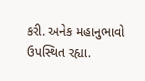કરી. અનેક મહાનુભાવો ઉપસ્થિત રહ્યા.